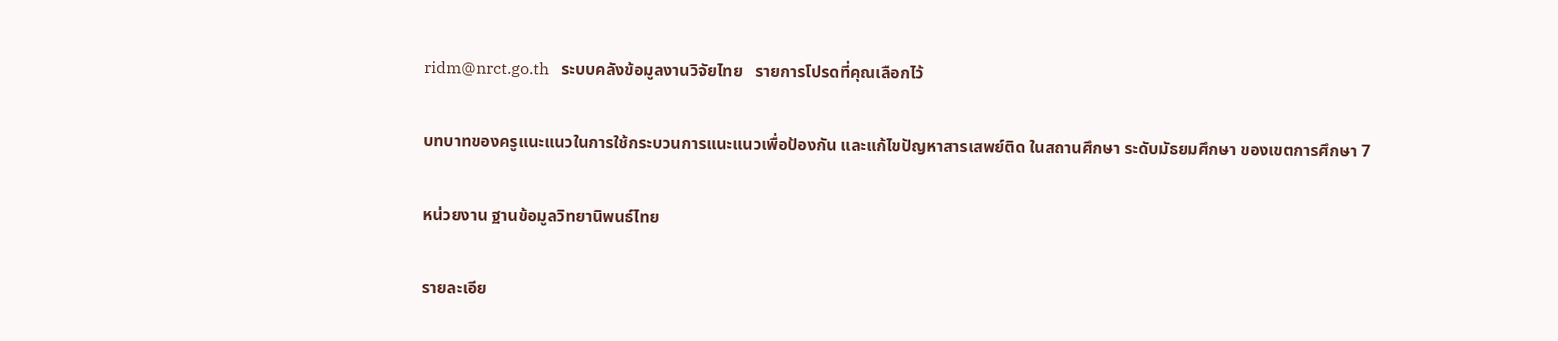ridm@nrct.go.th   ระบบคลังข้อมูลงานวิจัยไทย   รายการโปรดที่คุณเลือกไว้

บทบาทของครูแนะแนวในการใช้กระบวนการแนะแนวเพื่อป้องกัน และแก้ไขปัญหาสารเสพย์ติด ในสถานศึกษา ระดับมัธยมศึกษา ของเขตการศึกษา 7

หน่วยงาน ฐานข้อมูลวิทยานิพนธ์ไทย

รายละเอีย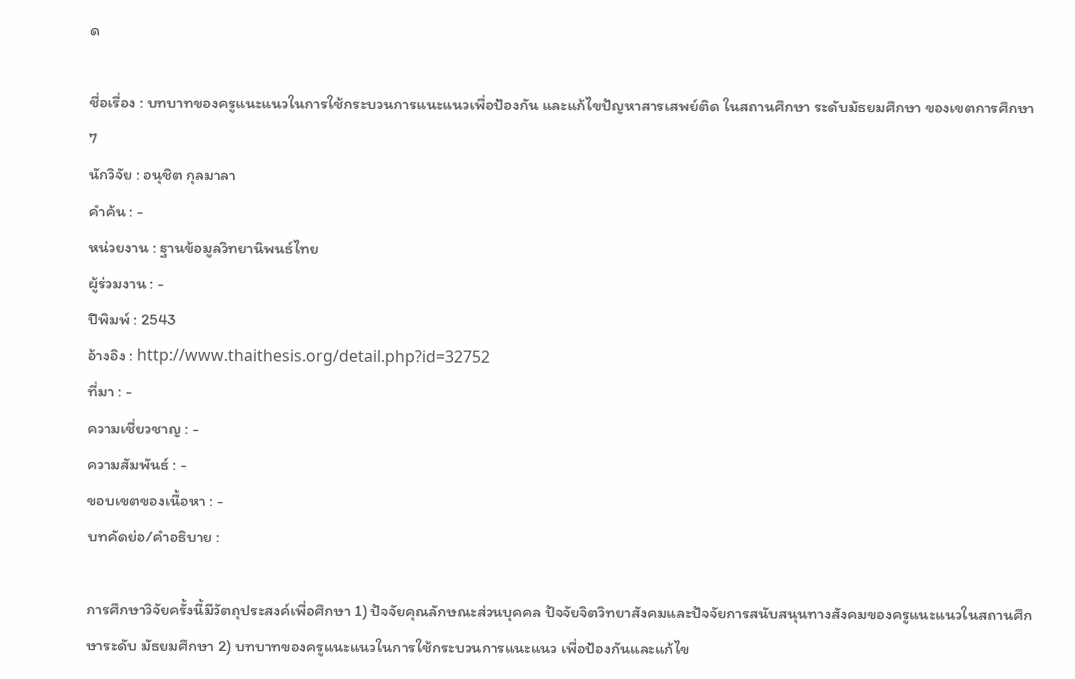ด

ชื่อเรื่อง : บทบาทของครูแนะแนวในการใช้กระบวนการแนะแนวเพื่อป้องกัน และแก้ไขปัญหาสารเสพย์ติด ในสถานศึกษา ระดับมัธยมศึกษา ของเขตการศึกษา 7
นักวิจัย : อนุชิต กุลมาลา
คำค้น : -
หน่วยงาน : ฐานข้อมูลวิทยานิพนธ์ไทย
ผู้ร่วมงาน : -
ปีพิมพ์ : 2543
อ้างอิง : http://www.thaithesis.org/detail.php?id=32752
ที่มา : -
ความเชี่ยวชาญ : -
ความสัมพันธ์ : -
ขอบเขตของเนื้อหา : -
บทคัดย่อ/คำอธิบาย :

การศึกษาวิจัยครั้งนี้มีวัตถุประสงค์เพื่อศึกษา 1) ปัจจัยคุณลักษณะส่วนบุคคล ปัจจัยจิตวิทยาสังคมและปัจจัยการสนับสนุนทางสังคมของครูแนะแนวในสถานศึกษาระดับ มัธยมศึกษา 2) บทบาทของครูแนะแนวในการใช้กระบวนการแนะแนว เพื่อป้องกันและแก้ไข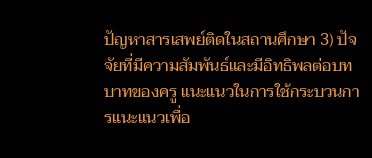ปัญหาสารเสพย์ติดในสถานศึกษา 3) ปัจจัยที่มีความสัมพันธ์และมีอิทธิพลต่อบทบาทของครู แนะแนวในการใช้กระบวนการแนะแนวเพื่อ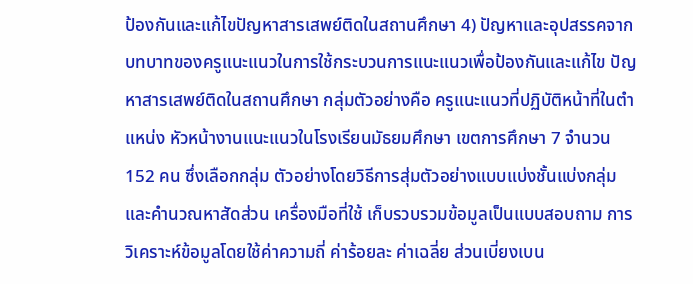ป้องกันและแก้ไขปัญหาสารเสพย์ติดในสถานศึกษา 4) ปัญหาและอุปสรรคจากบทบาทของครูแนะแนวในการใช้กระบวนการแนะแนวเพื่อป้องกันและแก้ไข ปัญหาสารเสพย์ติดในสถานศึกษา กลุ่มตัวอย่างคือ ครูแนะแนวที่ปฏิบัติหน้าที่ในตำแหน่ง หัวหน้างานแนะแนวในโรงเรียนมัธยมศึกษา เขตการศึกษา 7 จำนวน 152 คน ซึ่งเลือกกลุ่ม ตัวอย่างโดยวิธีการสุ่มตัวอย่างแบบแบ่งชั้นแบ่งกลุ่มและคำนวณหาสัดส่วน เครื่องมือที่ใช้ เก็บรวบรวมข้อมูลเป็นแบบสอบถาม การวิเคราะห์ข้อมูลโดยใช้ค่าความถี่ ค่าร้อยละ ค่าเฉลี่ย ส่วนเบี่ยงเบน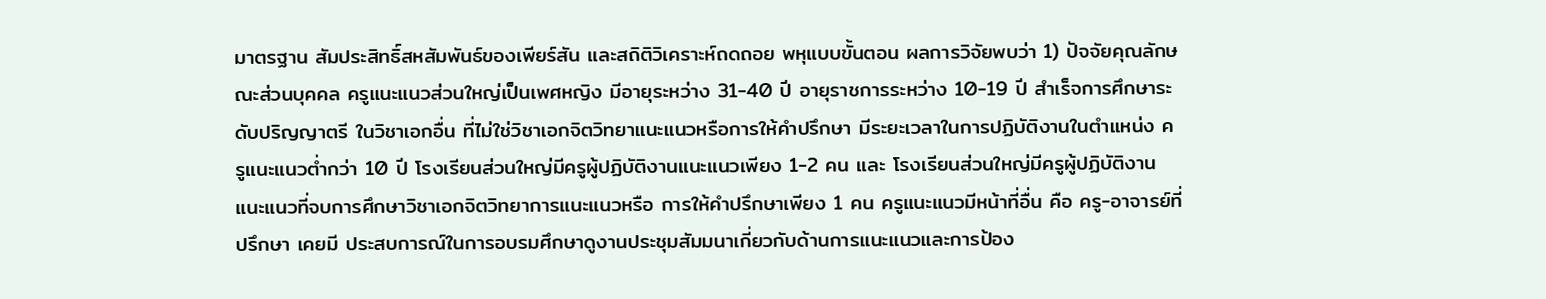มาตรฐาน สัมประสิทธิ์สหสัมพันธ์ของเพียร์สัน และสถิติวิเคราะห์ถดถอย พหุแบบขั้นตอน ผลการวิจัยพบว่า 1) ปัจจัยคุณลักษณะส่วนบุคคล ครูแนะแนวส่วนใหญ่เป็นเพศหญิง มีอายุระหว่าง 31-40 ปี อายุราชการระหว่าง 10-19 ปี สำเร็จการศึกษาระดับปริญญาตรี ในวิชาเอกอื่น ที่ไม่ใช่วิชาเอกจิตวิทยาแนะแนวหรือการให้คำปรึกษา มีระยะเวลาในการปฏิบัติงานในตำแหน่ง ครูแนะแนวต่ำกว่า 10 ปี โรงเรียนส่วนใหญ่มีครูผู้ปฏิบัติงานแนะแนวเพียง 1-2 คน และ โรงเรียนส่วนใหญ่มีครูผู้ปฏิบัติงานแนะแนวที่จบการศึกษาวิชาเอกจิตวิทยาการแนะแนวหรือ การให้คำปรึกษาเพียง 1 คน ครูแนะแนวมีหน้าที่อื่น คือ ครู-อาจารย์ที่ปรึกษา เคยมี ประสบการณ์ในการอบรมศึกษาดูงานประชุมสัมมนาเกี่ยวกับด้านการแนะแนวและการป้อง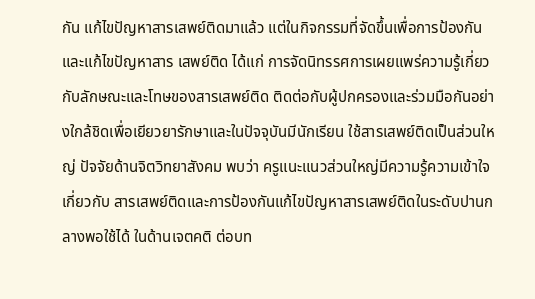กัน แก้ไขปัญหาสารเสพย์ติดมาแล้ว แต่ในกิจกรรมที่จัดขึ้นเพื่อการป้องกันและแก้ไขปัญหาสาร เสพย์ติด ได้แก่ การจัดนิทรรศการเผยแพร่ความรู้เกี่ยวกับลักษณะและโทษของสารเสพย์ติด ติดต่อกับผู้ปกครองและร่วมมือกันอย่างใกล้ชิดเพื่อเยียวยารักษาและในปัจจุบันมีนักเรียน ใช้สารเสพย์ติดเป็นส่วนใหญ่ ปัจจัยด้านจิตวิทยาสังคม พบว่า ครูแนะแนวส่วนใหญ่มีความรู้ความเข้าใจเกี่ยวกับ สารเสพย์ติดและการป้องกันแก้ไขปัญหาสารเสพย์ติดในระดับปานกลางพอใช้ได้ ในด้านเจตคติ ต่อบท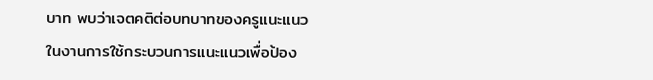บาท พบว่าเจตคติต่อบทบาทของครูแนะแนวในงานการใช้กระบวนการแนะแนวเพื่อป้อง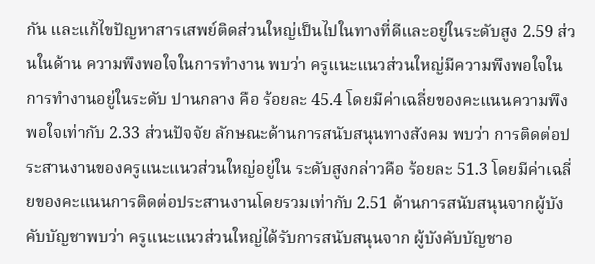กัน และแก้ไขปัญหาสารเสพย์ติดส่วนใหญ่เป็นไปในทางที่ดีและอยู่ในระดับสูง 2.59 ส่วนในด้าน ความพึงพอใจในการทำงาน พบว่า ครูแนะแนวส่วนใหญ่มีความพึงพอใจในการทำงานอยู่ในระดับ ปานกลาง คือ ร้อยละ 45.4 โดยมีค่าเฉลี่ยของคะแนนความพึงพอใจเท่ากับ 2.33 ส่วนปัจจัย ลักษณะด้านการสนับสนุนทางสังคม พบว่า การติดต่อประสานงานของครูแนะแนวส่วนใหญ่อยู่ใน ระดับสูงกล่าวคือ ร้อยละ 51.3 โดยมีค่าเฉลี่ยของคะแนนการติดต่อประสานงานโดยรวมเท่ากับ 2.51 ด้านการสนับสนุนจากผู้บังคับบัญชาพบว่า ครูแนะแนวส่วนใหญ่ได้รับการสนับสนุนจาก ผู้บังคับบัญชาอ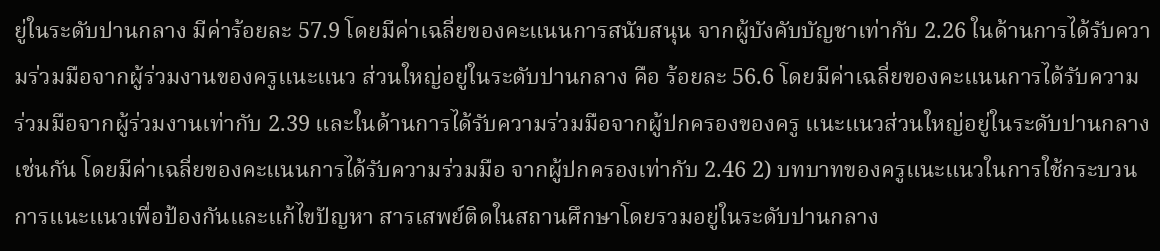ยู่ในระดับปานกลาง มีค่าร้อยละ 57.9 โดยมีค่าเฉลี่ยของคะแนนการสนับสนุน จากผู้บังคับบัญชาเท่ากับ 2.26 ในด้านการได้รับความร่วมมือจากผู้ร่วมงานของครูแนะแนว ส่วนใหญ่อยู่ในระดับปานกลาง คือ ร้อยละ 56.6 โดยมีค่าเฉลี่ยของคะแนนการได้รับความ ร่วมมือจากผู้ร่วมงานเท่ากับ 2.39 และในด้านการได้รับความร่วมมือจากผู้ปกครองของครู แนะแนวส่วนใหญ่อยู่ในระดับปานกลางเช่นกัน โดยมีค่าเฉลี่ยของคะแนนการได้รับความร่วมมือ จากผู้ปกครองเท่ากับ 2.46 2) บทบาทของครูแนะแนวในการใช้กระบวนการแนะแนวเพื่อป้องกันและแก้ไขปัญหา สารเสพย์ติดในสถานศึกษาโดยรวมอยู่ในระดับปานกลาง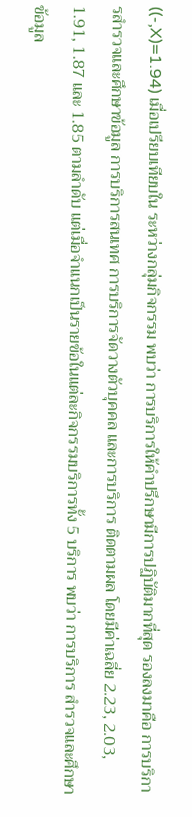((-,X)=1.94) เมื่อเปรียบเทียบใน ระหว่างกลุ่มกิจกรรม พบว่า การบริการให้คำปรึกษามีการปฏิบัติมากที่สุด รองลงมาคือ การบริการสำรวจและศึกษาข้อมูล การบริการสนเทศ การบริการจัดวางตัวบุคคล และการบริการ ติดตามผล โดยมีค่าเฉลี่ย 2.23, 2.03, 1.91, 1.87 และ 1.85 ตามลำดับ แต่เมื่อจำแนกเป็นรายข้อในแต่ละกิจกรรมบริการทั้ง 5 บริการ พบว่า การบริการ สำรวจและศึกษาข้อมูล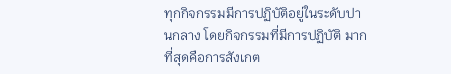ทุกกิจกรรมมีการปฏิบัติอยู่ในระดับปานกลาง โดยกิจกรรมที่มีการปฏิบัติ มากที่สุดคือการสังเกต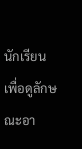นักเรียนเพื่อดูลักษณะอา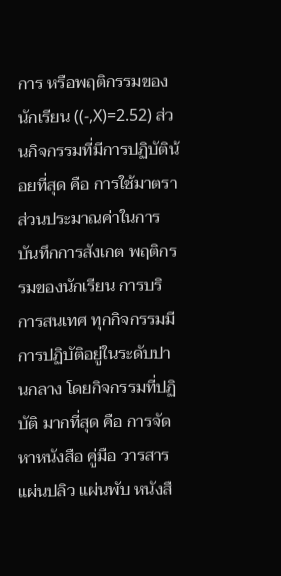การ หรือพฤติกรรมของนักเรียน ((-,X)=2.52) ส่วนกิจกรรมที่มีการปฏิบัติน้อยที่สุด คือ การใช้มาตราส่วนประมาณค่าในการบันทึกการสังเกต พฤติกรรมของนักเรียน การบริการสนเทศ ทุกกิจกรรมมีการปฏิบัติอยู่ในระดับปานกลาง โดยกิจกรรมที่ปฏิบัติ มากที่สุด คือ การจัดหาหนังสือ คู่มือ วารสาร แผ่นปลิว แผ่นพับ หนังสื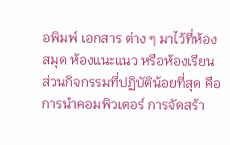อพิมพ์ เอกสาร ต่าง ๆ มาไว้ที่ห้องสมุด ห้องแนะแนว หรือห้องเรียน ส่วนกิจกรรมที่ปฏิบัติน้อยที่สุด คือ การนำคอมพิวเตอร์ การจัดสร้า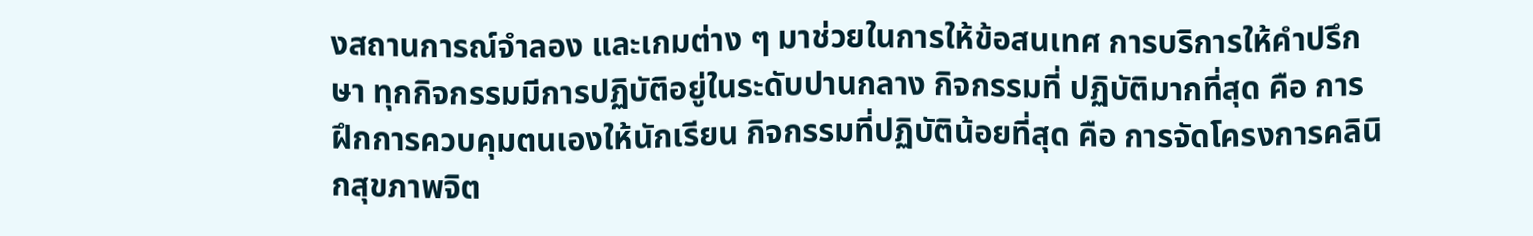งสถานการณ์จำลอง และเกมต่าง ๆ มาช่วยในการให้ข้อสนเทศ การบริการให้คำปรึกษา ทุกกิจกรรมมีการปฏิบัติอยู่ในระดับปานกลาง กิจกรรมที่ ปฏิบัติมากที่สุด คือ การฝึกการควบคุมตนเองให้นักเรียน กิจกรรมที่ปฏิบัติน้อยที่สุด คือ การจัดโครงการคลินิกสุขภาพจิต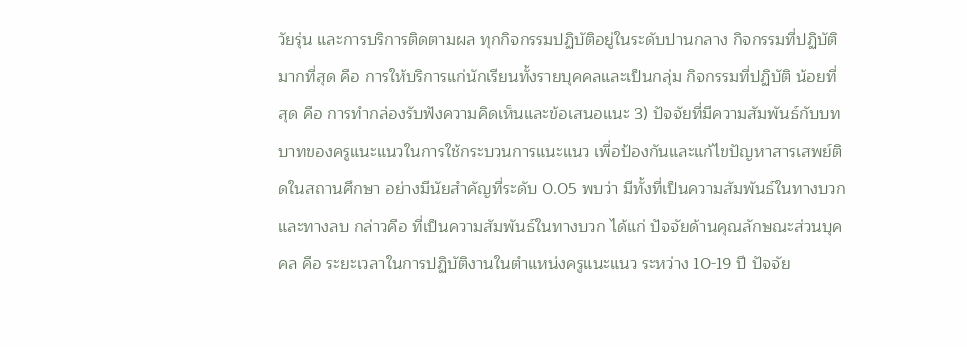วัยรุ่น และการบริการติดตามผล ทุกกิจกรรมปฏิบัติอยู่ในระดับปานกลาง กิจกรรมที่ปฏิบัติ มากที่สุด คือ การให้บริการแก่นักเรียนทั้งรายบุคคลและเป็นกลุ่ม กิจกรรมที่ปฏิบัติ น้อยที่สุด คือ การทำกล่องรับฟังความคิดเห็นและข้อเสนอแนะ 3) ปัจจัยที่มีความสัมพันธ์กับบทบาทของครูแนะแนวในการใช้กระบวนการแนะแนว เพื่อป้องกันและแก้ไขปัญหาสารเสพย์ติดในสถานศึกษา อย่างมีนัยสำคัญที่ระดับ 0.05 พบว่า มีทั้งที่เป็นความสัมพันธ์ในทางบวกและทางลบ กล่าวคือ ที่เป็นความสัมพันธ์ในทางบวก ได้แก่ ปัจจัยด้านคุณลักษณะส่วนบุคคล คือ ระยะเวลาในการปฏิบัติงานในตำแหน่งครูแนะแนว ระหว่าง 10-19 ปี ปัจจัย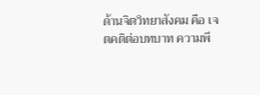ด้านจิตวิทยาสังคม คือ เจตคติต่อบทบาท ความพึ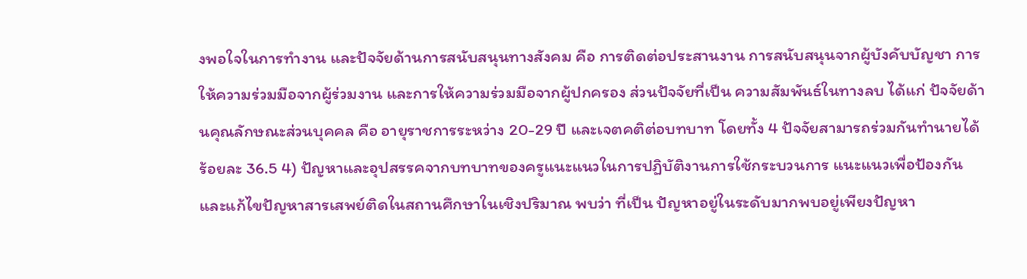งพอใจในการทำงาน และปัจจัยด้านการสนับสนุนทางสังคม คือ การติดต่อประสานงาน การสนับสนุนจากผู้บังคับบัญชา การให้ความร่วมมือจากผู้ร่วมงาน และการให้ความร่วมมือจากผู้ปกครอง ส่วนปัจจัยที่เป็น ความสัมพันธ์ในทางลบ ได้แก่ ปัจจัยด้านคุณลักษณะส่วนบุคคล คือ อายุราชการระหว่าง 20-29 ปี และเจตคติต่อบทบาท โดยทั้ง 4 ปัจจัยสามารถร่วมกันทำนายได้ร้อยละ 36.5 4) ปัญหาและอุปสรรคจากบทบาทของครูแนะแนวในการปฏิบัติงานการใช้กระบวนการ แนะแนวเพื่อป้องกันและแก้ไขปัญหาสารเสพย์ติดในสถานศึกษาในเชิงปริมาณ พบว่า ที่เป็น ปัญหาอยู่ในระดับมากพบอยู่เพียงปัญหา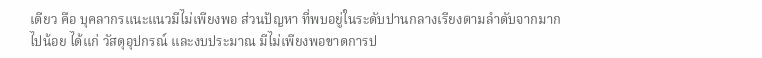เดียว คือ บุคลากรแนะแนวมีไม่เพียงพอ ส่วนปัญหา ที่พบอยู่ในระดับปานกลางเรียงตามลำดับจากมากไปน้อย ได้แก่ วัสดุอุปกรณ์ และงบประมาณ มีไม่เพียงพอขาดการป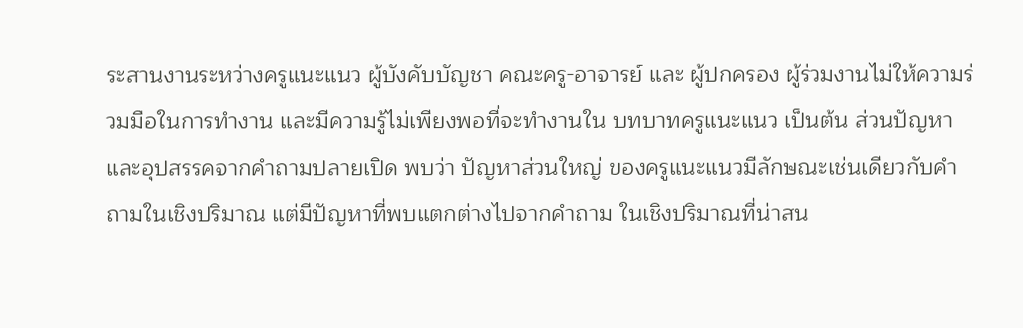ระสานงานระหว่างครูแนะแนว ผู้บังคับบัญชา คณะครู-อาจารย์ และ ผู้ปกครอง ผู้ร่วมงานไม่ให้ความร่วมมือในการทำงาน และมีความรู้ไม่เพียงพอที่จะทำงานใน บทบาทครูแนะแนว เป็นต้น ส่วนปัญหาและอุปสรรคจากคำถามปลายเปิด พบว่า ปัญหาส่วนใหญ่ ของครูแนะแนวมีลักษณะเช่นเดียวกับคำถามในเชิงปริมาณ แต่มีปัญหาที่พบแตกต่างไปจากคำถาม ในเชิงปริมาณที่น่าสน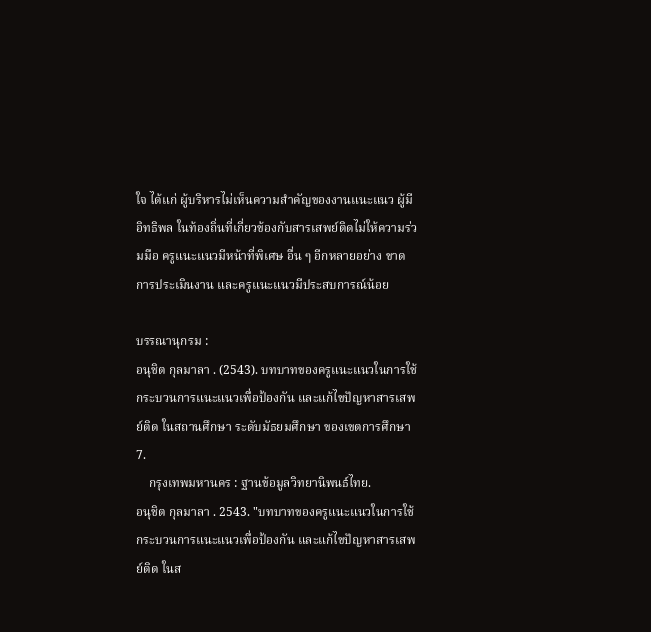ใจ ได้แก่ ผู้บริหารไม่เห็นความสำคัญของงานแนะแนว ผู้มีอิทธิพล ในท้องถิ่นที่เกี่ยวข้องกับสารเสพย์ติดไม่ให้ความร่วมมือ ครูแนะแนวมีหน้าที่พิเศษ อื่น ๆ อีกหลายอย่าง ขาดการประเมินงาน และครูแนะแนวมีประสบการณ์น้อย

บรรณานุกรม :
อนุชิต กุลมาลา . (2543). บทบาทของครูแนะแนวในการใช้กระบวนการแนะแนวเพื่อป้องกัน และแก้ไขปัญหาสารเสพย์ติด ในสถานศึกษา ระดับมัธยมศึกษา ของเขตการศึกษา 7.
    กรุงเทพมหานคร : ฐานข้อมูลวิทยานิพนธ์ไทย.
อนุชิต กุลมาลา . 2543. "บทบาทของครูแนะแนวในการใช้กระบวนการแนะแนวเพื่อป้องกัน และแก้ไขปัญหาสารเสพย์ติด ในส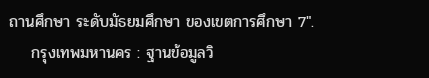ถานศึกษา ระดับมัธยมศึกษา ของเขตการศึกษา 7".
    กรุงเทพมหานคร : ฐานข้อมูลวิ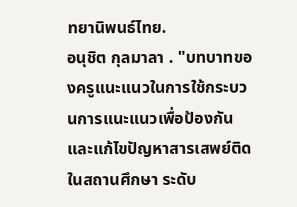ทยานิพนธ์ไทย.
อนุชิต กุลมาลา . "บทบาทของครูแนะแนวในการใช้กระบวนการแนะแนวเพื่อป้องกัน และแก้ไขปัญหาสารเสพย์ติด ในสถานศึกษา ระดับ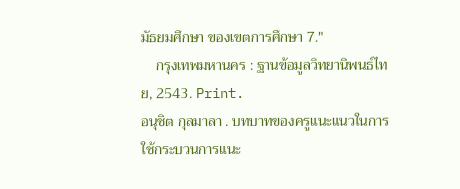มัธยมศึกษา ของเขตการศึกษา 7."
    กรุงเทพมหานคร : ฐานข้อมูลวิทยานิพนธ์ไทย, 2543. Print.
อนุชิต กุลมาลา . บทบาทของครูแนะแนวในการใช้กระบวนการแนะ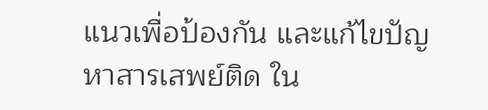แนวเพื่อป้องกัน และแก้ไขปัญหาสารเสพย์ติด ใน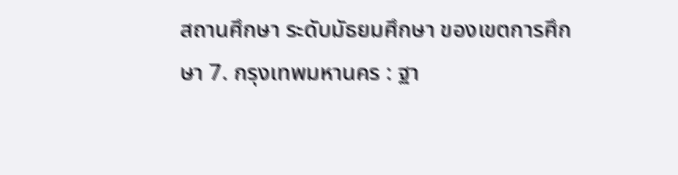สถานศึกษา ระดับมัธยมศึกษา ของเขตการศึกษา 7. กรุงเทพมหานคร : ฐา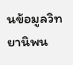นข้อมูลวิทยานิพน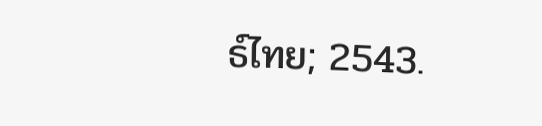ธ์ไทย; 2543.